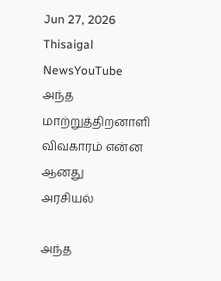Jun 27, 2026
Thisaigal NewsYouTube
அந்த மாற்றுத்திறனாளி விவகாரம் என்ன ஆனது
அரசியல்

அந்த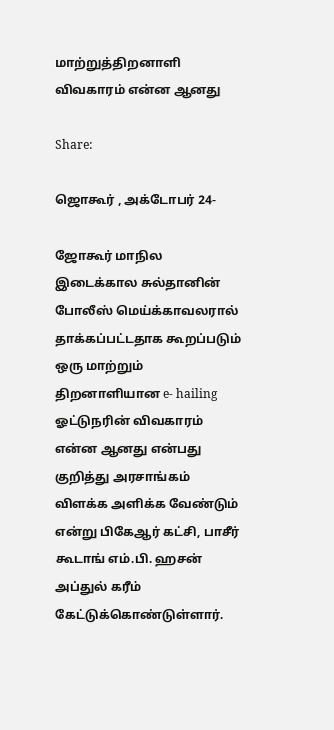மாற்றுத்திறனாளி விவகாரம் என்ன ஆனது

Share:

ஜொகூர் , அக்டோபர் 24-

ஜோகூர் மாநில இடைக்கால சுல்தானின் போலீஸ் மெய்க்காவலரால் தாக்கப்பட்டதாக கூறப்படும் ஒரு மாற்றும் திறனாளியான e- hailing ஓட்டுநரின் விவகாரம் என்ன ஆனது என்பது குறித்து அரசாங்கம் விளக்க அளிக்க வேண்டும் என்று பிகேஆர் கட்சி, பாசீர் கூடாங் எம்.பி. ஹசன் அப்துல் கரீம் கேட்டுக்கொண்டுள்ளார்.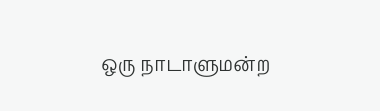ஒரு நாடாளுமன்ற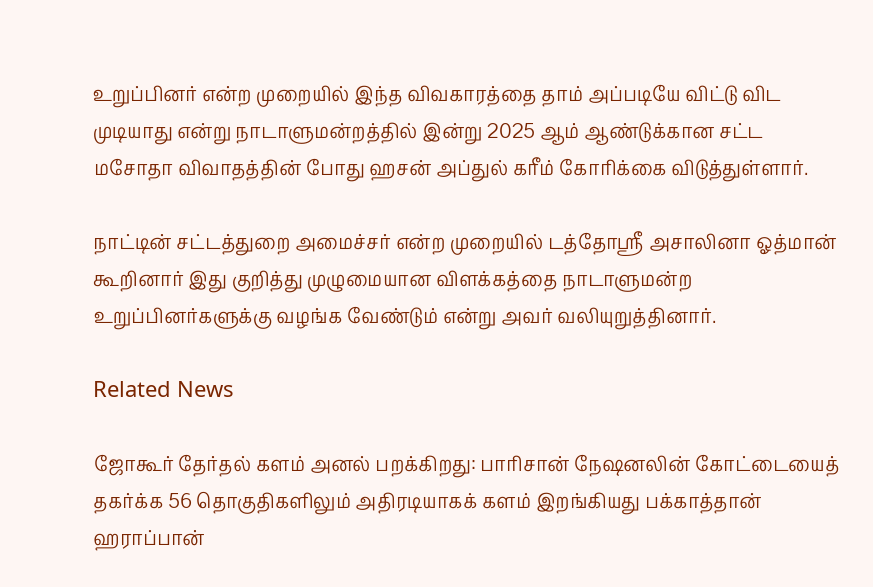உறுப்பினர் என்ற முறையில் இந்த விவகாரத்தை தாம் அப்படியே விட்டு விட முடியாது என்று நாடாளுமன்றத்தில் இன்று 2025 ஆம் ஆண்டுக்கான சட்ட மசோதா விவாதத்தின் போது ஹசன் அப்துல் கரீம் கோரிக்கை விடுத்துள்ளார்.

நாட்டின் சட்டத்துறை அமைச்சர் என்ற முறையில் டத்தோஸ்ரீ அசாலினா ஓத்மான் கூறினார் இது குறித்து முழுமையான விளக்கத்தை நாடாளுமன்ற உறுப்பினர்களுக்கு வழங்க வேண்டும் என்று அவர் வலியுறுத்தினார்.

Related News

ஜோகூர் தேர்தல் களம் அனல் பறக்கிறது: பாரிசான் நேஷனலின் கோட்டையைத் தகர்க்க 56 தொகுதிகளிலும் அதிரடியாகக் களம் இறங்கியது பக்காத்தான் ஹராப்பான்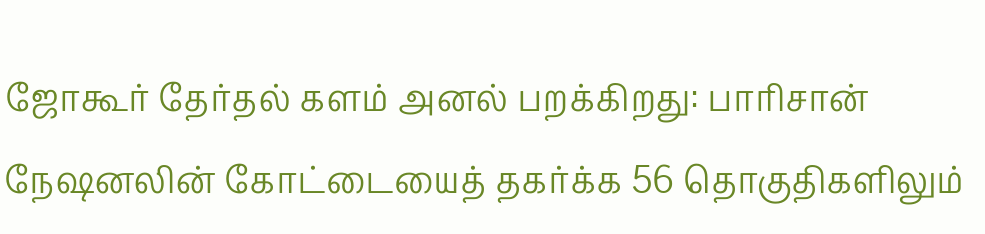ஜோகூர் தேர்தல் களம் அனல் பறக்கிறது: பாரிசான் நேஷனலின் கோட்டையைத் தகர்க்க 56 தொகுதிகளிலும்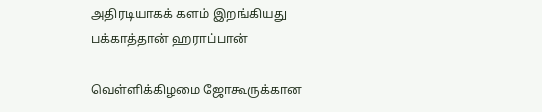அதிரடியாகக் களம் இறங்கியது பக்காத்தான் ஹராப்பான்

வெள்ளிக்கிழமை ஜோகூருக்கான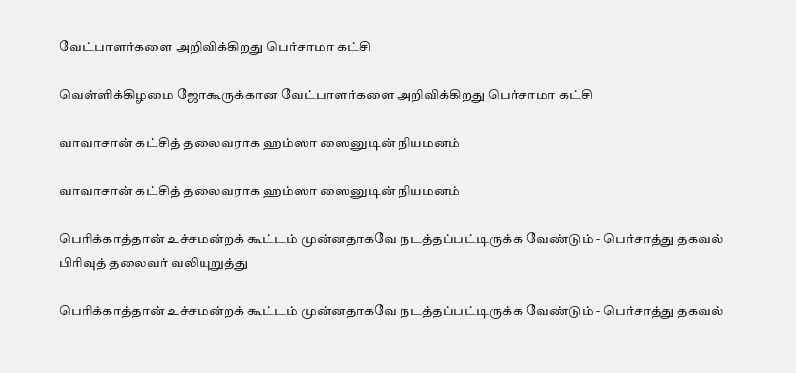வேட்பாளர்களை அறிவிக்கிறது பெர்சாமா கட்சி

வெள்ளிக்கிழமை ஜோகூருக்கான வேட்பாளர்களை அறிவிக்கிறது பெர்சாமா கட்சி

வாவாசான் கட்சித் தலைவராக ஹம்ஸா ஸைனுடின் நியமனம்

வாவாசான் கட்சித் தலைவராக ஹம்ஸா ஸைனுடின் நியமனம்

பெரிக்காத்தான் உச்சமன்றக் கூட்டம் முன்னதாகவே நடத்தப்பட்டிருக்க வேண்டும் - பெர்சாத்து தகவல் பிரிவுத் தலைவர் வலியுறுத்து

பெரிக்காத்தான் உச்சமன்றக் கூட்டம் முன்னதாகவே நடத்தப்பட்டிருக்க வேண்டும் - பெர்சாத்து தகவல்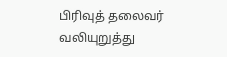பிரிவுத் தலைவர் வலியுறுத்து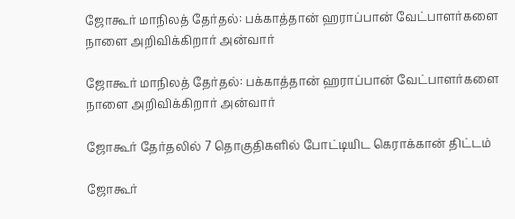ஜோகூர் மாநிலத் தேர்தல்: பக்காத்தான் ஹராப்பான் வேட்பாளர்களை நாளை அறிவிக்கிறார் அன்வார்

ஜோகூர் மாநிலத் தேர்தல்: பக்காத்தான் ஹராப்பான் வேட்பாளர்களை நாளை அறிவிக்கிறார் அன்வார்

ஜோகூர் தேர்தலில் 7 தொகுதிகளில் போட்டியிட கெராக்கான் திட்டம்

ஜோகூர்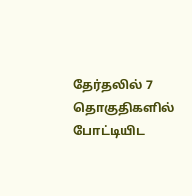தேர்தலில் 7 தொகுதிகளில் போட்டியிட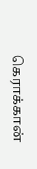கெராக்கான்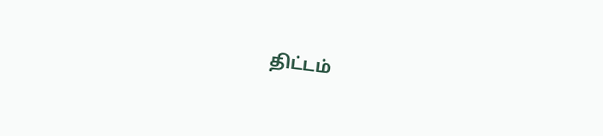திட்டம்